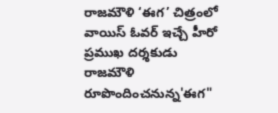రాజమౌళి ‘ఈగ’ చిత్రంలో వాయిస్ ఓవర్ ఇచ్చే హీరో
ప్రముఖ దర్శకుడు రాజమౌళి రూపొందించనున్న'ఈగ"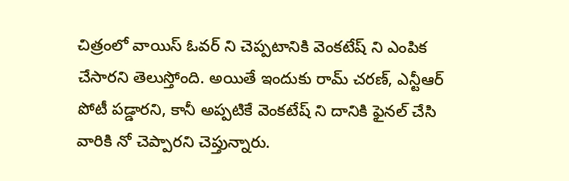చిత్రంలో వాయిస్ ఓవర్ ని చెప్పటానికి వెంకటేష్ ని ఎంపిక చేసారని తెలుస్తోంది. అయితే ఇందుకు రామ్ చరణ్, ఎన్టీఆర్ పోటీ పడ్డారని, కానీ అప్పటికే వెంకటేష్ ని దానికి ఫైనల్ చేసి వారికి నో చెప్పారని చెప్తున్నారు.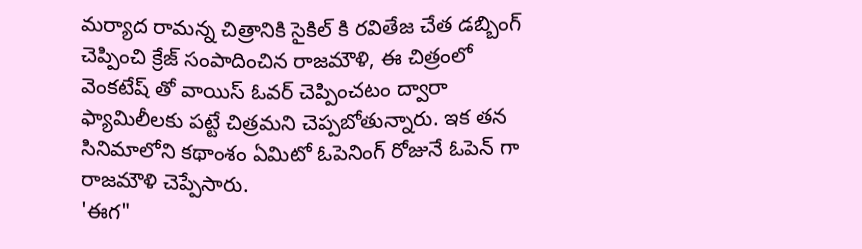మర్యాద రామన్న చిత్రానికి సైకిల్ కి రవితేజ చేత డబ్బింగ్ చెప్పించి క్రేజ్ సంపాదించిన రాజమౌళి, ఈ చిత్రంలో వెంకటేష్ తో వాయిస్ ఓవర్ చెప్పించటం ద్వారా ఫ్యామిలీలకు పట్టే చిత్రమని చెప్పబోతున్నారు. ఇక తన సినిమాలోని కథాంశం ఏమిటో ఓపెనింగ్ రోజునే ఓపెన్ గా రాజమౌళి చెప్పేసారు.
'ఈగ"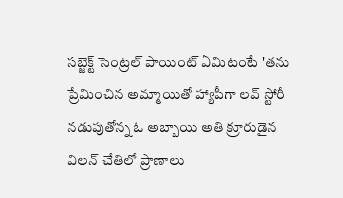సబ్జెక్ట్ సెంట్రల్ పాయింట్ ఏమిటంటే 'తను ప్రేమించిన అమ్మాయితో హ్యాపీగా లవ్ స్టోరీ నడుపుతోన్న ఓ అబ్బాయి అతి క్రూరుడైన విలన్ చేతిలో ప్రాణాలు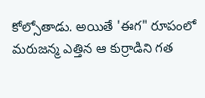కోల్సోతాడు. అయితే 'ఈగ" రూపంలో మరుజన్మ ఎత్తిన ఆ కుర్రాడిని గత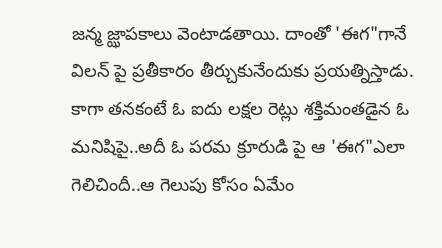జన్మ జ్ఝాపకాలు వెంటాడతాయి. దాంతో 'ఈగ"గానే విలన్ పై ప్రతీకారం తీర్చుకునేందుకు ప్రయత్నిస్తాడు. కాగా తనకంటే ఓ ఐదు లక్షల రెట్లు శక్తిమంతడైన ఓ మనిషిపై..అదీ ఓ పరమ క్రూరుడి పై ఆ 'ఈగ"ఎలా గెలిచిందీ..ఆ గెలుపు కోసం ఏమేం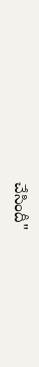చేసిందీ"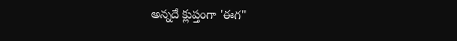అన్నదే క్లుప్తంగా 'ఈగ"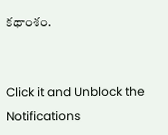కథాంశం.


Click it and Unblock the Notifications